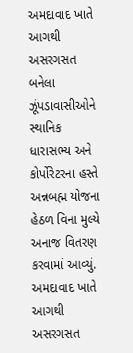અમદાવાદ ખાતે આગથી અસરગસત બનેલા ઝૂંપડાવાસીઓને સ્થાનિક ધારાસભ્ય અને કોર્પોરેટરના હસ્તે અન્નબહ્મ યોજના હેઠળ વિના મુલ્યે અનાજ વિતરણ કરવામાં આવ્યું.
અમદાવાદ ખાતે આગથી અસરગસત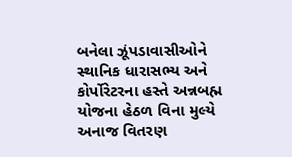બનેલા ઝૂંપડાવાસીઓને સ્થાનિક ધારાસભ્ય અને કોર્પોરેટરના હસ્તે અન્નબહ્મ યોજના હેઠળ વિના મુલ્યે અનાજ વિતરણ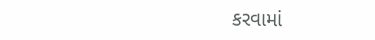કરવામાં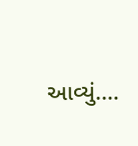આવ્યું.…